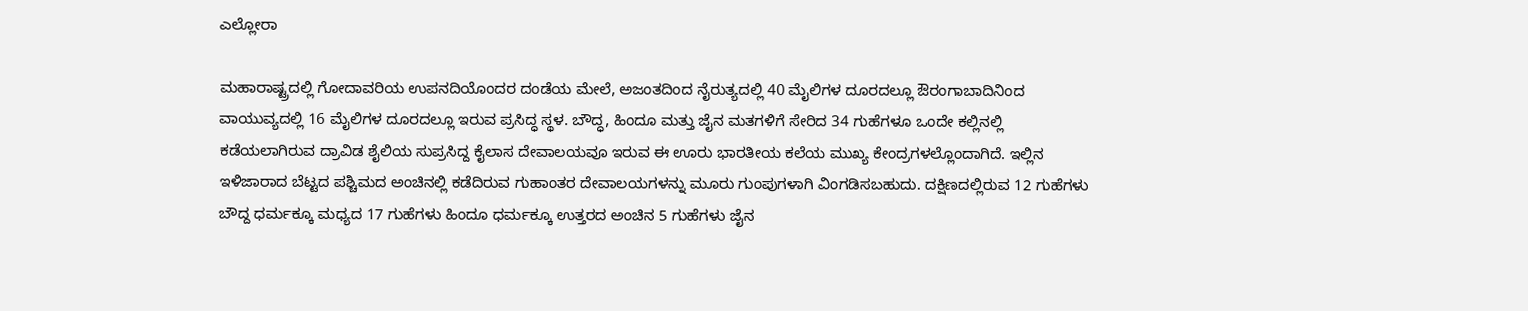ಎಲ್ಲೋರಾ

ಮಹಾರಾಷ್ಟ್ರದಲ್ಲಿ ಗೋದಾವರಿಯ ಉಪನದಿಯೊಂದರ ದಂಡೆಯ ಮೇಲೆ, ಅಜಂತದಿಂದ ನೈರುತ್ಯದಲ್ಲಿ 40 ಮೈಲಿಗಳ ದೂರದಲ್ಲೂ ಔರಂಗಾಬಾದಿನಿಂದ ವಾಯುವ್ಯದಲ್ಲಿ 16 ಮೈಲಿಗಳ ದೂರದಲ್ಲೂ ಇರುವ ಪ್ರಸಿದ್ಧ ಸ್ಥಳ. ಬೌದ್ಧ, ಹಿಂದೂ ಮತ್ತು ಜೈನ ಮತಗಳಿಗೆ ಸೇರಿದ 34 ಗುಹೆಗಳೂ ಒಂದೇ ಕಲ್ಲಿನಲ್ಲಿ ಕಡೆಯಲಾಗಿರುವ ದ್ರಾವಿಡ ಶೈಲಿಯ ಸುಪ್ರಸಿದ್ದ ಕೈಲಾಸ ದೇವಾಲಯವೂ ಇರುವ ಈ ಊರು ಭಾರತೀಯ ಕಲೆಯ ಮುಖ್ಯ ಕೇಂದ್ರಗಳಲ್ಲೊಂದಾಗಿದೆ. ಇಲ್ಲಿನ ಇಳಿಜಾರಾದ ಬೆಟ್ಟದ ಪಶ್ಚಿಮದ ಅಂಚಿನಲ್ಲಿ ಕಡೆದಿರುವ ಗುಹಾಂತರ ದೇವಾಲಯಗಳನ್ನು ಮೂರು ಗುಂಪುಗಳಾಗಿ ವಿಂಗಡಿಸಬಹುದು. ದಕ್ಷಿಣದಲ್ಲಿರುವ 12 ಗುಹೆಗಳು ಬೌದ್ದ ಧರ್ಮಕ್ಕೂ ಮಧ್ಯದ 17 ಗುಹೆಗಳು ಹಿಂದೂ ಧರ್ಮಕ್ಕೂ ಉತ್ತರದ ಅಂಚಿನ 5 ಗುಹೆಗಳು ಜೈನ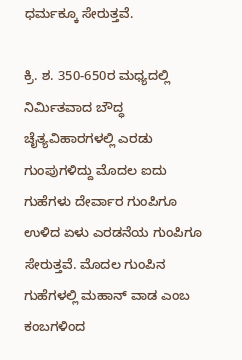ಧರ್ಮಕ್ಕೂ ಸೇರುತ್ತವೆ.

ಕ್ರಿ. ಶ. 350-650ರ ಮಧ್ಯದಲ್ಲಿ ನಿರ್ಮಿತವಾದ ಬೌದ್ಧ ಚೈತ್ಯವಿಹಾರಗಳಲ್ಲಿ ಎರಡು ಗುಂಪುಗಳಿದ್ದು ಮೊದಲ ಐದು ಗುಹೆಗಳು ದೇರ್ವಾರ ಗುಂಪಿಗೂ ಉಳಿದ ಏಳು ಎರಡನೆಯ ಗುಂಪಿಗೂ ಸೇರುತ್ತವೆ. ಮೊದಲ ಗುಂಪಿನ ಗುಹೆಗಳಲ್ಲಿ ಮಹಾನ್ ವಾಡ ಎಂಬ ಕಂಬಗಳಿಂದ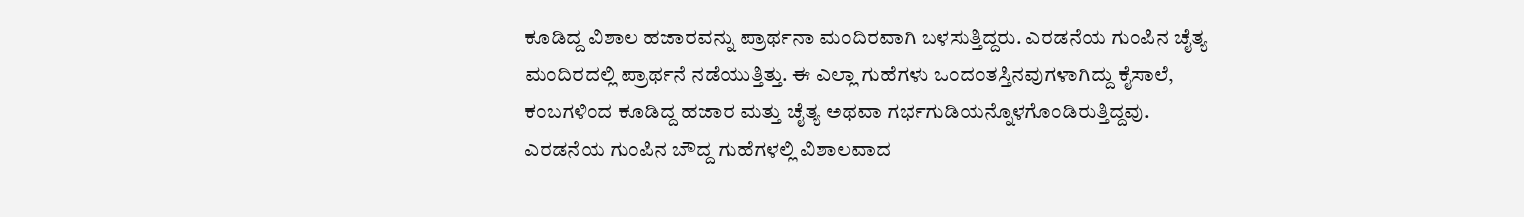ಕೂಡಿದ್ದ ವಿಶಾಲ ಹಜಾರವನ್ನು ಪ್ರಾರ್ಥನಾ ಮಂದಿರವಾಗಿ ಬಳಸುತ್ತಿದ್ದರು. ಎರಡನೆಯ ಗುಂಪಿನ ಚೈತ್ಯ ಮಂದಿರದಲ್ಲಿ ಪ್ರಾರ್ಥನೆ ನಡೆಯುತ್ತಿತ್ತು. ಈ ಎಲ್ಲಾ ಗುಹೆಗಳು ಒಂದಂತಸ್ತಿನವುಗಳಾಗಿದ್ದು ಕೈಸಾಲೆ, ಕಂಬಗಳಿಂದ ಕೂಡಿದ್ದ ಹಜಾರ ಮತ್ತು ಚೈತ್ಯ ಅಥವಾ ಗರ್ಭಗುಡಿಯನ್ನೊಳಗೊಂಡಿರುತ್ತಿದ್ದವು. ಎರಡನೆಯ ಗುಂಪಿನ ಬೌದ್ದ ಗುಹೆಗಳಲ್ಲಿ ವಿಶಾಲವಾದ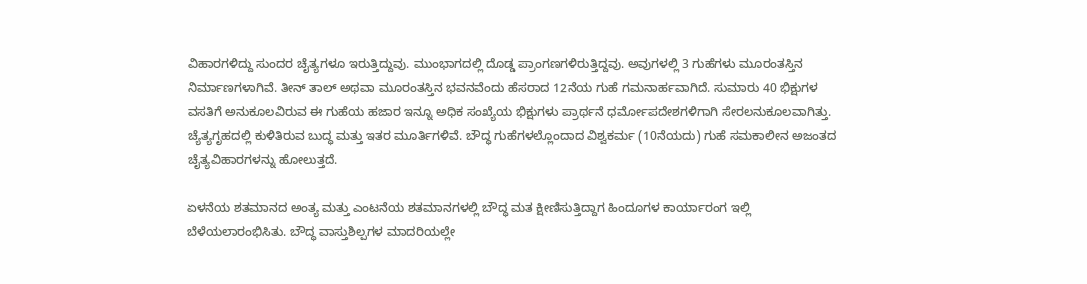ವಿಹಾರಗಳಿದ್ದು ಸುಂದರ ಚೈತ್ಯಗಳೂ ಇರುತ್ತಿದ್ದುವು. ಮುಂಭಾಗದಲ್ಲಿ ದೊಡ್ಡ ಪ್ರಾಂಗಣಗಳಿರುತ್ತಿದ್ದವು. ಅವುಗಳಲ್ಲಿ 3 ಗುಹೆಗಳು ಮೂರಂತಸ್ತಿನ ನಿರ್ಮಾಣಗಳಾಗಿವೆ. ತೀನ್ ತಾಲ್ ಅಥವಾ ಮೂರಂತಸ್ತಿನ ಭವನವೆಂದು ಹೆಸರಾದ 12ನೆಯ ಗುಹೆ ಗಮನಾರ್ಹವಾಗಿದೆ. ಸುಮಾರು 40 ಭಿಕ್ಷುಗಳ ವಸತಿಗೆ ಅನುಕೂಲವಿರುವ ಈ ಗುಹೆಯ ಹಜಾರ ಇನ್ನೂ ಅಧಿಕ ಸಂಖ್ಯೆಯ ಭಿಕ್ಷುಗಳು ಪ್ರಾರ್ಥನೆ ಧರ್ಮೋಪದೇಶಗಳಿಗಾಗಿ ಸೇರಲನುಕೂಲವಾಗಿತ್ತು. ಚ್ಯೆತ್ಯಗೃಹದಲ್ಲಿ ಕುಳಿತಿರುವ ಬುದ್ಧ ಮತ್ತು ಇತರ ಮೂರ್ತಿಗಳಿವೆ. ಬೌದ್ಧ ಗುಹೆಗಳಲ್ಲೊಂದಾದ ವಿಶ್ವಕರ್ಮ (10ನೆಯದು) ಗುಹೆ ಸಮಕಾಲೀನ ಅಜಂತದ ಚೈತ್ಯವಿಹಾರಗಳನ್ನು ಹೋಲುತ್ತದೆ.

ಏಳನೆಯ ಶತಮಾನದ ಅಂತ್ಯ ಮತ್ತು ಎಂಟನೆಯ ಶತಮಾನಗಳಲ್ಲಿ ಬೌದ್ಧ ಮತ ಕ್ಷೀಣಿಸುತ್ತಿದ್ದಾಗ ಹಿಂದೂಗಳ ಕಾರ್ಯಾರಂಗ ಇಲ್ಲಿ ಬೆಳೆಯಲಾರಂಭಿಸಿತು. ಬೌದ್ಧ ವಾಸ್ತುಶಿಲ್ಪಗಳ ಮಾದರಿಯಲ್ಲೇ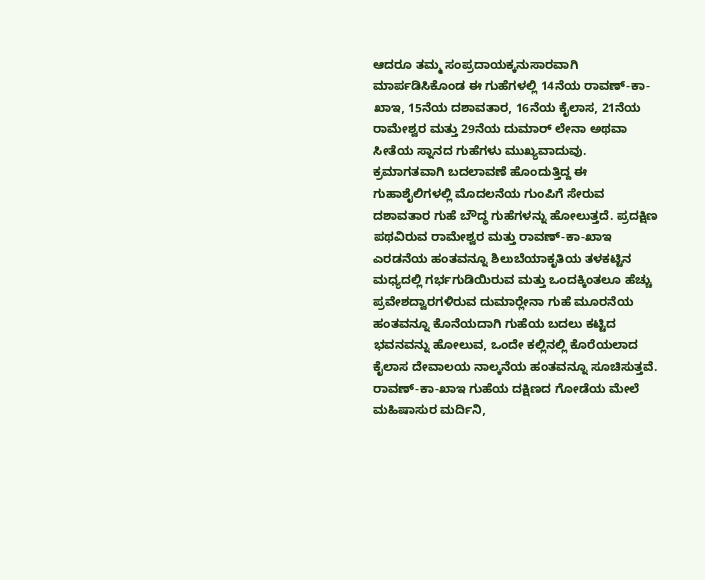ಆದರೂ ತಮ್ಮ ಸಂಪ್ರದಾಯಕ್ಕನುಸಾರವಾಗಿ ಮಾರ್ಪಡಿಸಿಕೊಂಡ ಈ ಗುಹೆಗಳಲ್ಲಿ 14ನೆಯ ರಾವಣ್-ಕಾ-ಖಾಇ, 15ನೆಯ ದಶಾವತಾರ, 16ನೆಯ ಕೈಲಾಸ, 21ನೆಯ ರಾಮೇಶ್ವರ ಮತ್ತು 29ನೆಯ ದುಮಾರ್ ಲೇನಾ ಅಥವಾ ಸೀತೆಯ ಸ್ನಾನದ ಗುಹೆಗಳು ಮುಖ್ಯವಾದುವು. ಕ್ರಮಾಗತವಾಗಿ ಬದಲಾವಣೆ ಹೊಂದುತ್ತಿದ್ದ ಈ ಗುಹಾಶೈಲಿಗಳಲ್ಲಿ ಮೊದಲನೆಯ ಗುಂಪಿಗೆ ಸೇರುವ ದಶಾವತಾರ ಗುಹೆ ಬೌದ್ಧ ಗುಹೆಗಳನ್ನು ಹೋಲುತ್ತದೆ. ಪ್ರದಕ್ಷಿಣ ಪಥವಿರುವ ರಾಮೇಶ್ವರ ಮತ್ತು ರಾವಣ್-ಕಾ-ಖಾಇ ಎರಡನೆಯ ಹಂತವನ್ನೂ ಶಿಲುಬೆಯಾಕೃತಿಯ ತಳಕಟ್ಟಿನ ಮಧ್ಯದಲ್ಲಿ ಗರ್ಭಗುಡಿಯಿರುವ ಮತ್ತು ಒಂದಕ್ಕಿಂತಲೂ ಹೆಚ್ಚು ಪ್ರವೇಶದ್ವಾರಗಳಿರುವ ದುಮಾರ್‍ಲೇನಾ ಗುಹೆ ಮೂರನೆಯ ಹಂತವನ್ನೂ ಕೊನೆಯದಾಗಿ ಗುಹೆಯ ಬದಲು ಕಟ್ಟಿದ ಭವನವನ್ನು ಹೋಲುವ, ಒಂದೇ ಕಲ್ಲಿನಲ್ಲಿ ಕೊರೆಯಲಾದ ಕೈಲಾಸ ದೇವಾಲಯ ನಾಲ್ಕನೆಯ ಹಂತವನ್ನೂ ಸೂಚಿಸುತ್ತವೆ. ರಾವಣ್-ಕಾ-ಖಾಇ ಗುಹೆಯ ದಕ್ಷಿಣದ ಗೋಡೆಯ ಮೇಲೆ ಮಹಿಷಾಸುರ ಮರ್ದಿನಿ,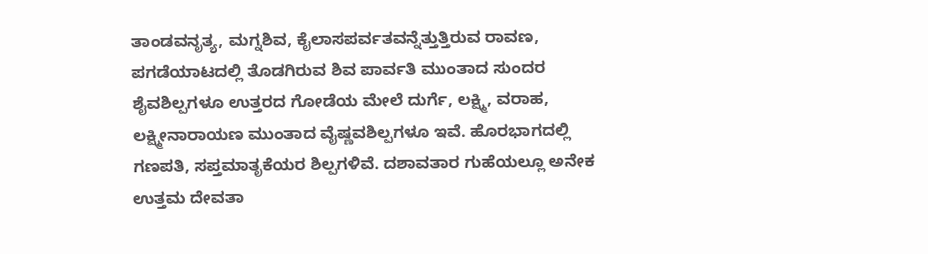ತಾಂಡವನೃತ್ಯ, ಮಗ್ನಶಿವ, ಕೈಲಾಸಪರ್ವತವನ್ನೆತ್ತುತ್ತಿರುವ ರಾವಣ, ಪಗಡೆಯಾಟದಲ್ಲಿ ತೊಡಗಿರುವ ಶಿವ ಪಾರ್ವತಿ ಮುಂತಾದ ಸುಂದರ ಶೈವಶಿಲ್ಪಗಳೂ ಉತ್ತರದ ಗೋಡೆಯ ಮೇಲೆ ದುರ್ಗೆ, ಲಕ್ಷ್ಮಿ, ವರಾಹ, ಲಕ್ಷ್ಮೀನಾರಾಯಣ ಮುಂತಾದ ವೈಷ್ಣವಶಿಲ್ಪಗಳೂ ಇವೆ. ಹೊರಭಾಗದಲ್ಲಿ ಗಣಪತಿ, ಸಪ್ತಮಾತೃಕೆಯರ ಶಿಲ್ಪಗಳಿವೆ. ದಶಾವತಾರ ಗುಹೆಯಲ್ಲೂ ಅನೇಕ ಉತ್ತಮ ದೇವತಾ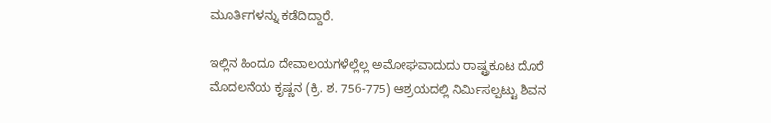ಮೂರ್ತಿಗಳನ್ನು ಕಡೆದಿದ್ದಾರೆ.

ಇಲ್ಲಿನ ಹಿಂದೂ ದೇವಾಲಯಗಳೆಲ್ಲೆಲ್ಲ ಅಮೋಘವಾದುದು ರಾಷ್ಟ್ರಕೂಟ ದೊರೆ ಮೊದಲನೆಯ ಕೃಷ್ಣನ (ಕ್ರಿ. ಶ. 756-775) ಆಶ್ರಯದಲ್ಲಿ ನಿರ್ಮಿಸಲ್ಪಟ್ಟು ಶಿವನ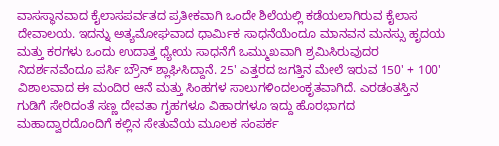ವಾಸಸ್ಥಾನವಾದ ಕೈಲಾಸಪರ್ವತದ ಪ್ರತೀಕವಾಗಿ ಒಂದೇ ಶಿಲೆಯಲ್ಲಿ ಕಡೆಯಲಾಗಿರುವ ಕೈಲಾಸ ದೇವಾಲಯ. ಇದನ್ನು ಅತ್ಯಮೋಘವಾದ ಧಾರ್ಮಿಕ ಸಾಧನೆಯೆಂದೂ ಮಾನವನ ಮನಸ್ಸು ಹೃದಯ ಮತ್ತು ಕರಗಳು ಒಂದು ಉದಾತ್ತ ಧ್ಯೇಯ ಸಾಧನೆಗೆ ಒಮ್ಮುಖವಾಗಿ ಶ್ರಮಿಸಿರುವುದರ ನಿದರ್ಶನವೆಂದೂ ಪರ್ಸಿ ಬ್ರೌನ್ ಶ್ಲಾಘಿಸಿದ್ದಾನೆ. 25' ಎತ್ತರದ ಜಗತ್ತಿನ ಮೇಲೆ ಇರುವ 150' + 100' ವಿಶಾಲವಾದ ಈ ಮಂದಿರ ಆನೆ ಮತ್ತು ಸಿಂಹಗಳ ಸಾಲುಗಳಿಂದಲಂಕೃತವಾಗಿದೆ. ಎರಡಂತಸ್ತಿನ ಗುಡಿಗೆ ಸೇರಿದಂತೆ ಸಣ್ಣ ದೇವತಾ ಗೃಹಗಳೂ ವಿಹಾರಗಳೂ ಇದ್ದು ಹೊರಭಾಗದ ಮಹಾದ್ವಾರದೊಂದಿಗೆ ಕಲ್ಲಿನ ಸೇತುವೆಯ ಮೂಲಕ ಸಂಪರ್ಕ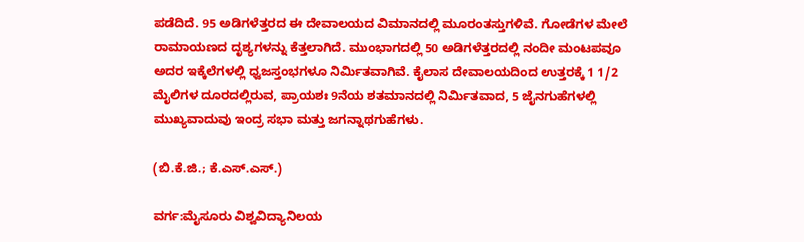ಪಡೆದಿದೆ. 95 ಅಡಿಗಳೆತ್ತರದ ಈ ದೇವಾಲಯದ ವಿಮಾನದಲ್ಲಿ ಮೂರಂತಸ್ತುಗಳಿವೆ. ಗೋಡೆಗಳ ಮೇಲೆ ರಾಮಾಯಣದ ದೃಶ್ಯಗಳನ್ನು ಕೆತ್ತಲಾಗಿದೆ. ಮುಂಭಾಗದಲ್ಲಿ 50 ಅಡಿಗಳೆತ್ತರದಲ್ಲಿ ನಂದೀ ಮಂಟಪವೂ ಅದರ ಇಕ್ಕೆಲೆಗಳಲ್ಲಿ ಧ್ವಜಸ್ತಂಭಗಳೂ ನಿರ್ಮಿತವಾಗಿವೆ. ಕೈಲಾಸ ದೇವಾಲಯದಿಂದ ಉತ್ತರಕ್ಕೆ 1 1/2 ಮೈಲಿಗಳ ದೂರದಲ್ಲಿರುವ, ಪ್ರಾಯಶಃ 9ನೆಯ ಶತಮಾನದಲ್ಲಿ ನಿರ್ಮಿತವಾದ, 5 ಜೈನಗುಹೆಗಳಲ್ಲಿ ಮುಖ್ಯವಾದುವು ಇಂದ್ರ ಸಭಾ ಮತ್ತು ಜಗನ್ನಾಥಗುಹೆಗಳು.

(ಬಿ.ಕೆ.ಜಿ.; ಕೆ.ಎಸ್.ಎಸ್.)

ವರ್ಗ:ಮೈಸೂರು ವಿಶ್ವವಿದ್ಯಾನಿಲಯ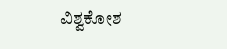ವಿಶ್ವಕೋಶ